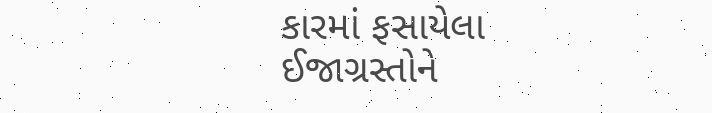કારમાં ફસાયેલા ઈજાગ્રસ્તોને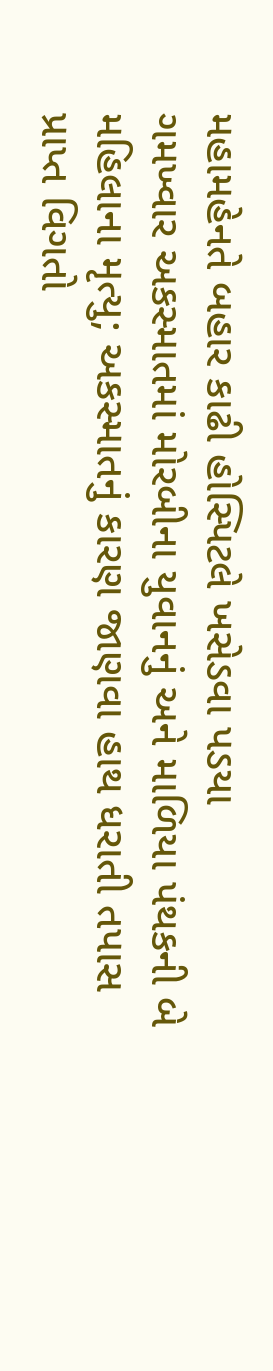મહામહેનતે બહાર કાઢી હોસ્પિટલે ખસેડવા પડયા
ગમખ્વાર અકસ્માતમાં મોરબીના યુવાનનું અને માળિયા પંથકની બે મહિલાના મૃત્યુ; અકસ્માતનું કારણ જાણવા હાથ ધરાતી તપાસ
પ્રાપ્ત વિગતો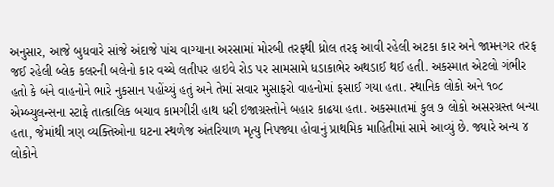અનુસાર, આજે બુધવારે સાંજે અંદાજે પાંચ વાગ્યાના અરસામાં મોરબી તરફથી ધ્રોલ તરફ આવી રહેલી અટકા કાર અને જામનગર તરફ જઈ રહેલી બ્લેક કલરની બલેનો કાર વચ્ચે લતીપર હાઇવે રોડ પર સામસામે ધડાકાભેર અથડાઈ થઈ હતી. અકસ્માત એટલો ગંભીર હતો કે બંને વાહનોને ભારે નુકસાન પહોંચ્યું હતું અને તેમાં સવાર મુસાફરો વાહનોમાં ફસાઈ ગયા હતા. સ્થાનિક લોકો અને ૧૦૮ એમ્બ્યુલન્સના સ્ટાફે તાત્કાલિક બચાવ કામગીરી હાથ ધરી ઇજાગ્રસ્તોને બહાર કાઢયા હતા. અકસ્માતમાં કુલ ૭ લોકો અસરગ્રસ્ત બન્યા હતા, જેમાંથી ત્રણ વ્યક્તિઓના ઘટના સ્થળેજ અંતરિયાળ મૃત્યુ નિપજ્યા હોવાનું પ્રાથમિક માહિતીમાં સામે આવ્યું છે. જ્યારે અન્ય ૪ લોકોને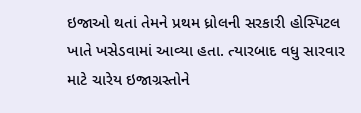ઇજાઓ થતાં તેમને પ્રથમ ધ્રોલની સરકારી હોસ્પિટલ ખાતે ખસેડવામાં આવ્યા હતા. ત્યારબાદ વધુ સારવાર માટે ચારેય ઇજાગ્રસ્તોને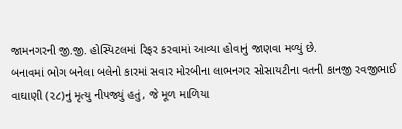જામનગરની જી.જી. હોસ્પિટલમાં રિફર કરવામાં આવ્યા હોવાનું જાણવા મળ્યું છે.
બનાવમાં ભોગ બનેલા બલેનો કારમાં સવાર મોરબીના લાભનગર સોસાયટીના વતની કાનજી રવજીભાઈ વાઘાણી (૨૮)નું મૃત્યુ નીપજ્યું હતું, જે મૂળ માળિયા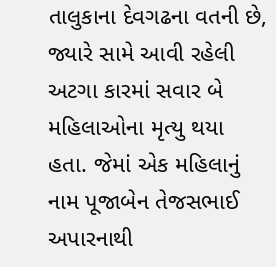તાલુકાના દેવગઢના વતની છે, જ્યારે સામે આવી રહેલી અટગા કારમાં સવાર બે મહિલાઓના મૃત્યુ થયા હતા. જેમાં એક મહિલાનું નામ પૂજાબેન તેજસભાઈ અપારનાથી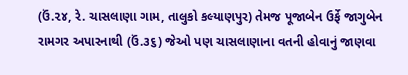(ઉં.૨૪, રે. ચાસલાણા ગામ, તાલુકો કલ્યાણપુર) તેમજ પૂજાબેન ઉર્ફે જાગુબેન રામગર અપારનાથી (ઉં.૩૬) જેઓ પણ ચાસલાણાના વતની હોવાનું જાણવા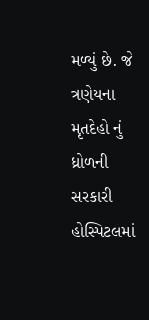મળ્યું છે. જે ત્રણેયના મૃતદેહો નું ધ્રોળની સરકારી હોસ્પિટલમાં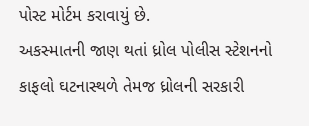પોસ્ટ મોર્ટમ કરાવાયું છે.
અકસ્માતની જાણ થતાં ધ્રોલ પોલીસ સ્ટેશનનો કાફલો ઘટનાસ્થળે તેમજ ધ્રોલની સરકારી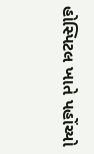હોસ્પિટલ ખાતે પહોંચ્યો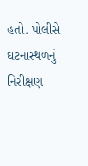હતો. પોલીસે ઘટનાસ્થળનું નિરીક્ષણ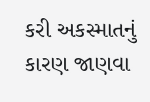કરી અકસ્માતનું કારણ જાણવા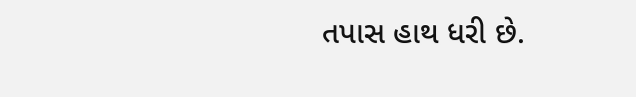તપાસ હાથ ધરી છે.